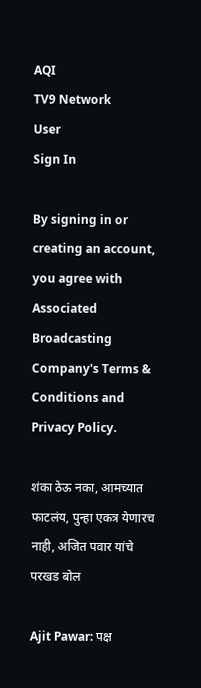AQI
TV9 Network
User
Sign In

By signing in or creating an account, you agree with Associated Broadcasting Company's Terms & Conditions and Privacy Policy.

शंका ठेऊ नका, आमच्यात फाटलंय, पुन्हा एकत्र येणारच नाही, अजित पवार यांचे परखड बोल

Ajit Pawar: पक्ष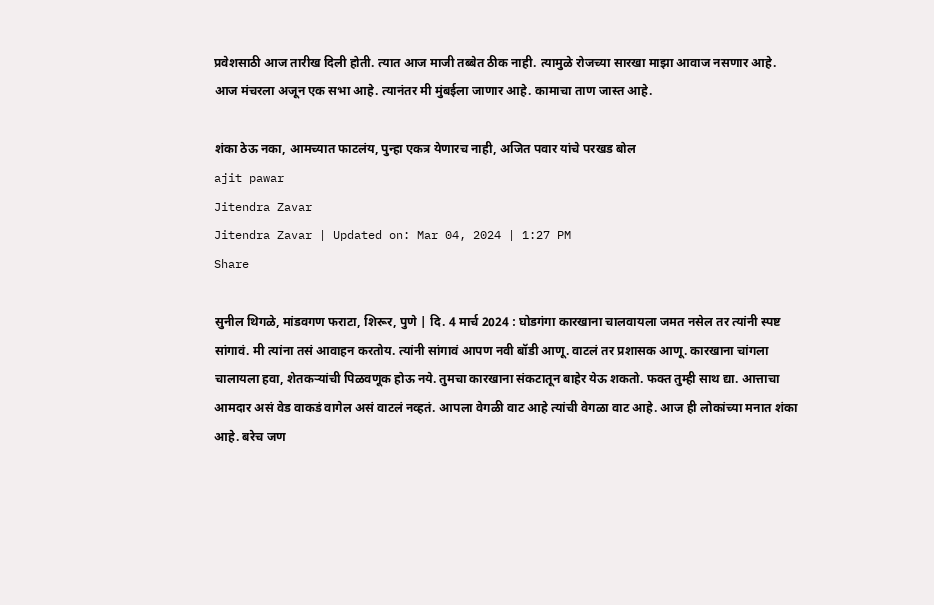प्रवेशसाठी आज तारीख दिली होती. त्यात आज माजी तब्बेत ठीक नाही. त्यामुळे रोजच्या सारखा माझा आवाज नसणार आहे. आज मंचरला अजून एक सभा आहे. त्यानंतर मी मुंबईला जाणार आहे. कामाचा ताण जास्त आहे.

शंका ठेऊ नका, आमच्यात फाटलंय, पुन्हा एकत्र येणारच नाही, अजित पवार यांचे परखड बोल
ajit pawar
Jitendra Zavar
Jitendra Zavar | Updated on: Mar 04, 2024 | 1:27 PM
Share

सुनील थिगळे, मांडवगण फराटा, शिरूर, पुणे | दि. 4 मार्च 2024 : घोडगंगा कारखाना चालवायला जमत नसेल तर त्यांनी स्पष्ट सांगावं. मी त्यांना तसं आवाहन करतोय. त्यांनी सांगावं आपण नवी बॉडी आणू. वाटलं तर प्रशासक आणू. कारखाना चांगला चालायला हवा, शेतकऱ्यांची पिळवणूक होऊ नये. तुमचा कारखाना संकटातून बाहेर येऊ शकतो. फक्त तुम्ही साथ द्या. आत्ताचा आमदार असं वेड वाकडं वागेल असं वाटलं नव्हतं. आपला वेगळी वाट आहे त्यांची वेगळा वाट आहे. आज ही लोकांच्या मनात शंका आहे. बरेच जण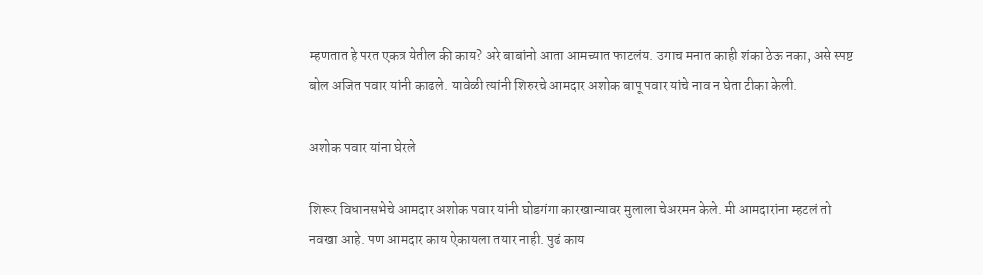म्हणतात हे परत एकत्र येतील की काय? अरे बाबांनो आता आमच्यात फाटलंय. उगाच मनात काही शंका ठेऊ नका, असे स्पष्ट बोल अजित पवार यांनी काढले. यावेळी त्यांनी शिरुरचे आमदार अशोक बापू पवार यांचे नाव न घेता टीका केली.

अशोक पवार यांना घेरले

शिरूर विधानसभेचे आमदार अशोक पवार यांनी घोडगंगा कारखान्यावर मुलाला चेअरमन केले. मी आमदारांना म्हटलं तो नवखा आहे. पण आमदार काय ऐकायला तयार नाही. पुढं काय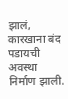झालं, कारखाना बंद पडायची अवस्था निर्माण झाली.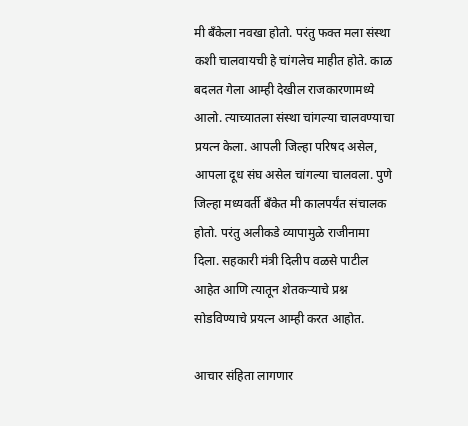मी बँकेला नवखा होतो. परंतु फक्त मला संस्था कशी चालवायची हे चांगलेच माहीत होते. काळ बदलत गेला आम्ही देखील राजकारणामध्ये आलो. त्याच्यातला संस्था चांगल्या चालवण्याचा प्रयत्न केला. आपली जिल्हा परिषद असेल, आपला दूध संघ असेल चांगल्या चालवला. पुणे जिल्हा मध्यवर्ती बँकेत मी कालपर्यंत संचालक होतो. परंतु अलीकडे व्यापामुळे राजीनामा दिला. सहकारी मंत्री दिलीप वळसे पाटील आहेत आणि त्यातून शेतकऱ्याचे प्रश्न सोडविण्याचे प्रयत्न आम्ही करत आहोत.

आचार संहिता लागणार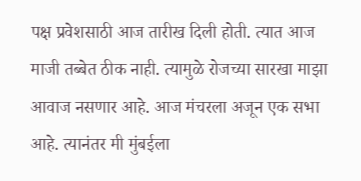पक्ष प्रवेशसाठी आज तारीख दिली होती. त्यात आज माजी तब्बेत ठीक नाही. त्यामुळे रोजच्या सारखा माझा आवाज नसणार आहे. आज मंचरला अजून एक सभा आहे. त्यानंतर मी मुंबईला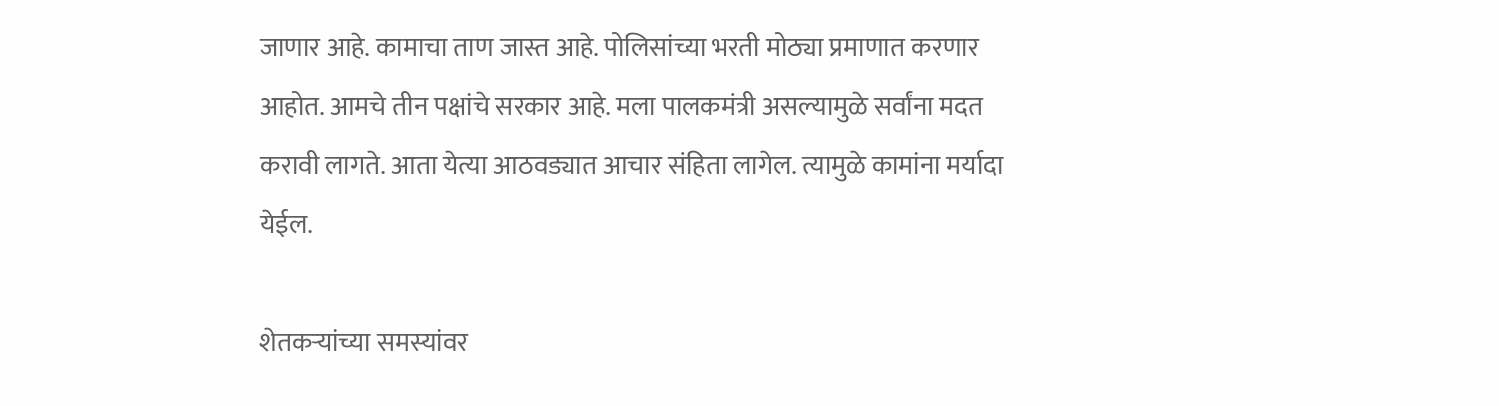जाणार आहे. कामाचा ताण जास्त आहे. पोलिसांच्या भरती मोठ्या प्रमाणात करणार आहोत. आमचे तीन पक्षांचे सरकार आहे. मला पालकमंत्री असल्यामुळे सर्वांना मदत करावी लागते. आता येत्या आठवड्यात आचार संहिता लागेल. त्यामुळे कामांना मर्यादा येईल.

शेतकऱ्यांच्या समस्यांवर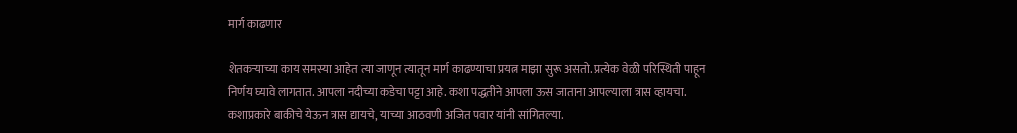मार्ग काढणार

शेतकऱ्याच्या काय समस्या आहेत त्या जाणून त्यातून मार्ग काढण्याचा प्रयत्न माझा सुरू असतो. प्रत्येक वेळी परिस्थिती पाहून निर्णय घ्यावे लागतात. आपला नदीच्या कडेचा पट्टा आहे. कशा पद्धतीने आपला ऊस जाताना आपल्याला त्रास व्हायचा. कशाप्रकारे बाकीचे येऊन त्रास द्यायचे, याच्या आठवणी अजित पवार यांनी सांगितल्या.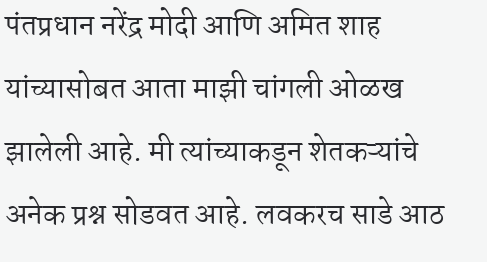पंतप्रधान नरेंद्र मोदी आणि अमित शाह यांच्यासोबत आता माझी चांगली ओळख झालेली आहे. मी त्यांच्याकडून शेतकऱ्यांचे अनेक प्रश्न सोडवत आहे. लवकरच साडे आठ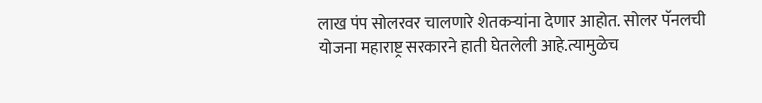लाख पंप सोलरवर चालणारे शेतकऱ्यांना देणार आहोत. सोलर पॅनलची योजना महाराष्ट्र सरकारने हाती घेतलेली आहे.त्यामुळेच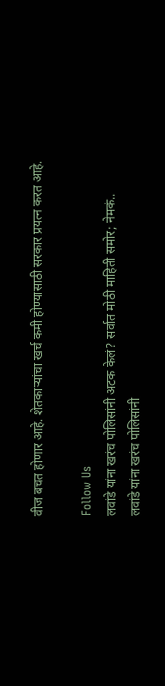वीज बचत होणार आहे. शेतकाऱ्यांचा खर्च कमी होण्यासाठी सरकार प्रयत्न करत आहे.

Follow Us
लवांडे यांना खरंच पोलिसांनी अटक केलं? सर्वात मोठी माहिती समोर; नेमकं..
लवांडे यांना खरंच पोलिसांनी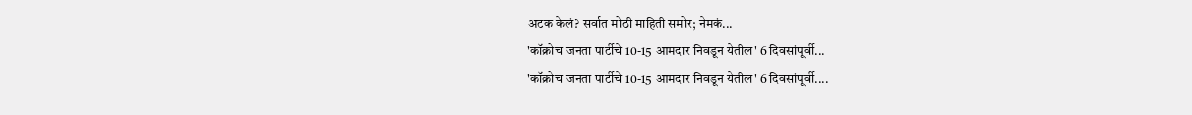अटक केलं? सर्वात मोठी माहिती समोर; नेमकं...
'कॉक्रोच जनता पार्टीचे 10-15 आमदार निवडून येतील' 6 दिवसांपूर्वी...
'कॉक्रोच जनता पार्टीचे 10-15 आमदार निवडून येतील' 6 दिवसांपूर्वी....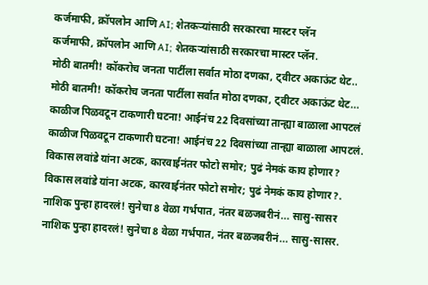कर्जमाफी, क्रॉपलोन आणि AI; शेतकऱ्यांसाठी सरकारचा मास्टर प्लॅन
कर्जमाफी, क्रॉपलोन आणि AI; शेतकऱ्यांसाठी सरकारचा मास्टर प्लॅन.
मोठी बातमी! कॉकरोच जनता पार्टीला सर्वात मोठा दणका, ट्वीटर अकाऊंट थेट..
मोठी बातमी! कॉकरोच जनता पार्टीला सर्वात मोठा दणका, ट्वीटर अकाऊंट थेट...
काळीज पिळवटून टाकणारी घटना! आईनंच 22 दिवसांच्या तान्ह्या बाळाला आपटलं
काळीज पिळवटून टाकणारी घटना! आईनंच 22 दिवसांच्या तान्ह्या बाळाला आपटलं.
विकास लवांडे यांना अटक, कारवाईनंतर फोटो समोर; पुढं नेमकं काय होणार?
विकास लवांडे यांना अटक, कारवाईनंतर फोटो समोर; पुढं नेमकं काय होणार?.
नाशिक पुन्हा हादरलं! सुनेचा 8 वेळा गर्भपात, नंतर बळजबरीनं... सासु-सासर
नाशिक पुन्हा हादरलं! सुनेचा 8 वेळा गर्भपात, नंतर बळजबरीनं... सासु-सासर.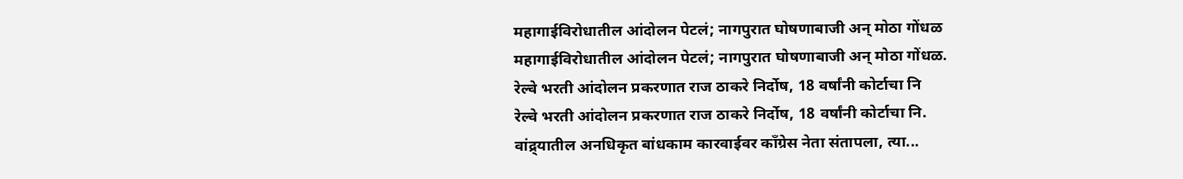महागाईविरोधातील आंदोलन पेटलं; नागपुरात घोषणाबाजी अन् मोठा गोंधळ
महागाईविरोधातील आंदोलन पेटलं; नागपुरात घोषणाबाजी अन् मोठा गोंधळ.
रेल्वे भरती आंदोलन प्रकरणात राज ठाकरे निर्दोष, 18 वर्षांनी कोर्टाचा नि
रेल्वे भरती आंदोलन प्रकरणात राज ठाकरे निर्दोष, 18 वर्षांनी कोर्टाचा नि.
वांद्र्यातील अनधिकृत बांधकाम कारवाईवर काँग्रेस नेता संतापला, त्या...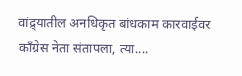वांद्र्यातील अनधिकृत बांधकाम कारवाईवर काँग्रेस नेता संतापला, त्या....